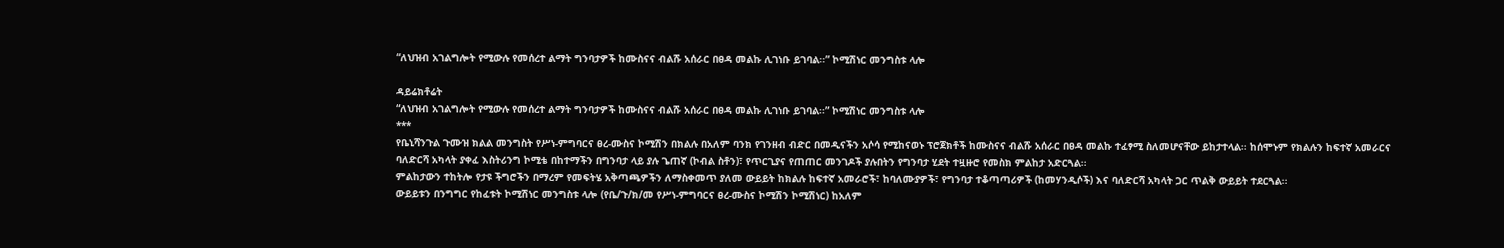“ለህዝብ አገልግሎት የሚውሉ የመሰረተ ልማት ግንባታዎች ከሙስናና ብልሹ አሰራር በፀዳ መልኩ ሊገነቡ ይገባል፡፡” ኮሚሽነር መንግስቱ ላሎ

ዳይሬክቶሬት
“ለህዝብ አገልግሎት የሚውሉ የመሰረተ ልማት ግንባታዎች ከሙስናና ብልሹ አሰራር በፀዳ መልኩ ሊገነቡ ይገባል፡፡” ኮሚሽነር መንግስቱ ላሎ
***
የቤኒሻንጉል ጉሙዝ ክልል መንግስት የሥነ-ምግባርና ፀረ-ሙስና ኮሚሽን በክልሉ በአለም ባንክ የገንዘብ ብድር በመዲናችን አሶሳ የሚከናወኑ ፕሮጀክቶች ከሙስናና ብልሹ አሰራር በፀዳ መልኩ ተፈፃሚ ስለመሆናቸው ይከታተላል፡፡ ከሰሞኑም የክልሉን ከፍተኛ አመራርና ባለድርሻ አካላት ያቀፈ እስትሪንግ ኮሚቴ በከተማችን በግንባታ ላይ ያሉ ጌጠኛ (ኮብል ስቶን)፣ የጥርጊያና የጠጠር መንገዶች ያሉበትን የግንባታ ሂደት ተዟዙሮ የመስክ ምልከታ አድርጓል፡፡
ምልከታውን ተከትሎ የታዩ ችግሮችን በማረም የመፍትሄ አቅጣጫዎችን ለማስቀመጥ ያለመ ውይይት ከክልሉ ከፍተኛ አመራሮች፣ ከባለሙያዎች፣ የግንባታ ተቆጣጣሪዎች (ከመሃንዲሶች) እና ባለድርሻ አካላት ጋር ጥልቅ ውይይት ተደርጓል፡፡
ውይይቱን በንግግር የከፈቱት ኮሚሽነር መንግስቱ ላሎ (የቤ/ጉ/ክ/መ የሥነ-ምግባርና ፀረ-ሙስና ኮሚሽን ኮሚሽነር) ከአለም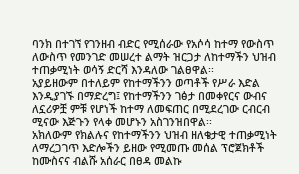ባንክ በተገኘ የገንዘብ ብድር የሚሰራው የአሶሳ ከተማ የውስጥ ለውስጥ የመንገድ መሠረተ ልማት ዝርጋታ ለከተማችን ህዝብ ተጠቃሚነት ወሳኝ ድርሻ እንዳለው ገልፀዋል፡፡
አያይዘውም በተለይም የከተማችንን ወጣቶች የሥራ እድል እንዲያገኙ በማድረግ፤ የከተማችንን ገፅታ በመቀየርና ውብና ለኗሪዎቿ ምቹ የሆነች ከተማ ለመፍጠር በሚደረገው ርብርብ ሚናው እጅጉን የላቀ መሆኑን አስገንዝበዋል፡፡
አክለውም የክልሉና የከተማችንን ህዝብ ዘለቄታዊ ተጠቃሚነት ለማረጋገጥ እድሎችን ይዘው የሚመጡ መሰል ፕሮጀክቶች ከሙስናና ብልሹ አሰራር በፀዳ መልኩ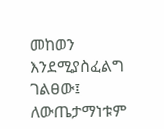መከወን እንደሚያስፈልግ ገልፀው፤ ለውጤታማነቱም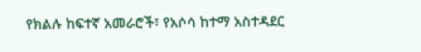የክልሉ ከፍተኛ አመራሮች፣ የአሶሳ ከተማ አስተዳደር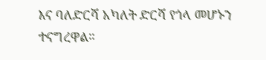እና ባለድርሻ አካለት ድርሻ የጎላ መሆኑን ተናግረዋል፡፡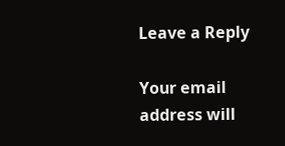Leave a Reply

Your email address will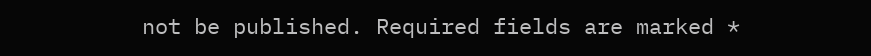not be published. Required fields are marked *